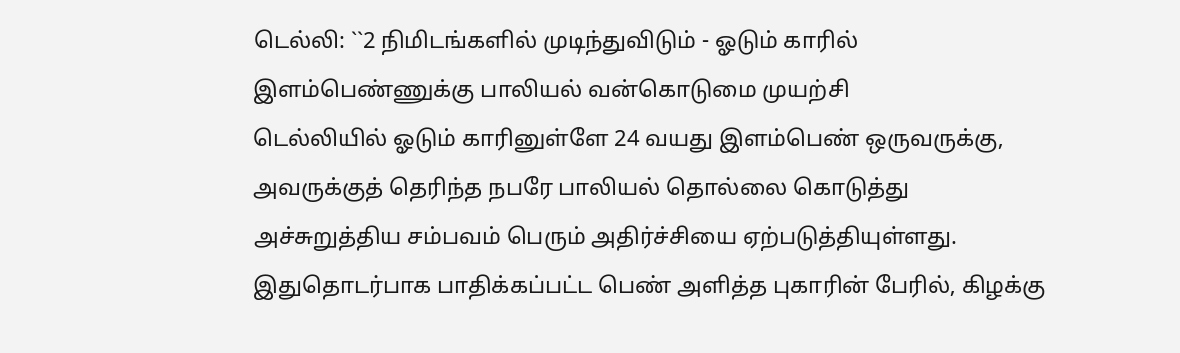டெல்லி: ``2 நிமிடங்களில் முடிந்துவிடும் - ஓடும் காரில் இளம்பெண்ணுக்கு பாலியல் வன்கொடுமை முயற்சி
டெல்லியில் ஓடும் காரினுள்ளே 24 வயது இளம்பெண் ஒருவருக்கு, அவருக்குத் தெரிந்த நபரே பாலியல் தொல்லை கொடுத்து அச்சுறுத்திய சம்பவம் பெரும் அதிர்ச்சியை ஏற்படுத்தியுள்ளது.
இதுதொடர்பாக பாதிக்கப்பட்ட பெண் அளித்த புகாரின் பேரில், கிழக்கு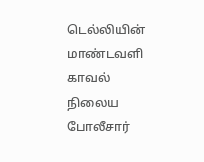டெல்லியின் மாண்டவளி காவல் நிலைய போலீசார்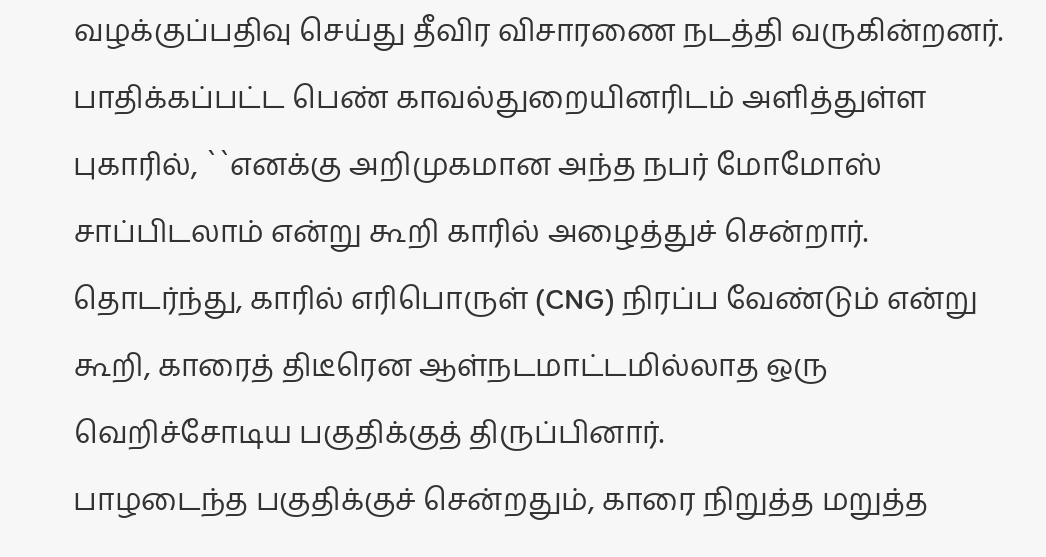வழக்குப்பதிவு செய்து தீவிர விசாரணை நடத்தி வருகின்றனர்.
பாதிக்கப்பட்ட பெண் காவல்துறையினரிடம் அளித்துள்ள புகாரில், ``எனக்கு அறிமுகமான அந்த நபர் மோமோஸ் சாப்பிடலாம் என்று கூறி காரில் அழைத்துச் சென்றார்.
தொடர்ந்து, காரில் எரிபொருள் (CNG) நிரப்ப வேண்டும் என்று கூறி, காரைத் திடீரென ஆள்நடமாட்டமில்லாத ஒரு வெறிச்சோடிய பகுதிக்குத் திருப்பினார்.
பாழடைந்த பகுதிக்குச் சென்றதும், காரை நிறுத்த மறுத்த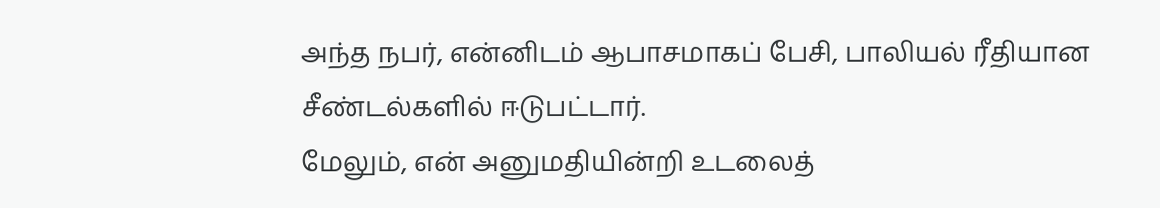அந்த நபர், என்னிடம் ஆபாசமாகப் பேசி, பாலியல் ரீதியான சீண்டல்களில் ஈடுபட்டார்.
மேலும், என் அனுமதியின்றி உடலைத்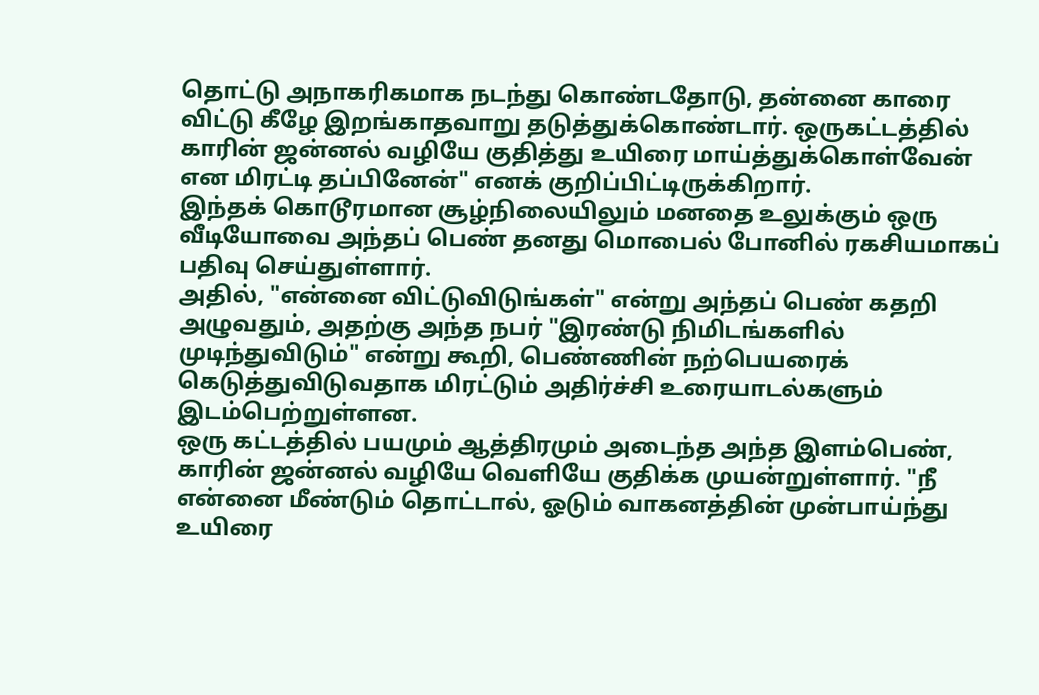தொட்டு அநாகரிகமாக நடந்து கொண்டதோடு, தன்னை காரை விட்டு கீழே இறங்காதவாறு தடுத்துக்கொண்டார். ஒருகட்டத்தில் காரின் ஜன்னல் வழியே குதித்து உயிரை மாய்த்துக்கொள்வேன் என மிரட்டி தப்பினேன்" எனக் குறிப்பிட்டிருக்கிறார்.
இந்தக் கொடூரமான சூழ்நிலையிலும் மனதை உலுக்கும் ஒரு வீடியோவை அந்தப் பெண் தனது மொபைல் போனில் ரகசியமாகப் பதிவு செய்துள்ளார்.
அதில், "என்னை விட்டுவிடுங்கள்" என்று அந்தப் பெண் கதறி அழுவதும், அதற்கு அந்த நபர் "இரண்டு நிமிடங்களில் முடிந்துவிடும்" என்று கூறி, பெண்ணின் நற்பெயரைக் கெடுத்துவிடுவதாக மிரட்டும் அதிர்ச்சி உரையாடல்களும் இடம்பெற்றுள்ளன.
ஒரு கட்டத்தில் பயமும் ஆத்திரமும் அடைந்த அந்த இளம்பெண், காரின் ஜன்னல் வழியே வெளியே குதிக்க முயன்றுள்ளார். "நீ என்னை மீண்டும் தொட்டால், ஓடும் வாகனத்தின் முன்பாய்ந்து உயிரை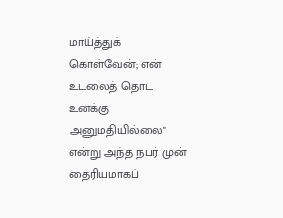மாய்த்துக் கொள்வேன்; என் உடலைத் தொட உனக்கு அனுமதியில்லை" என்று அந்த நபர் முன் தைரியமாகப்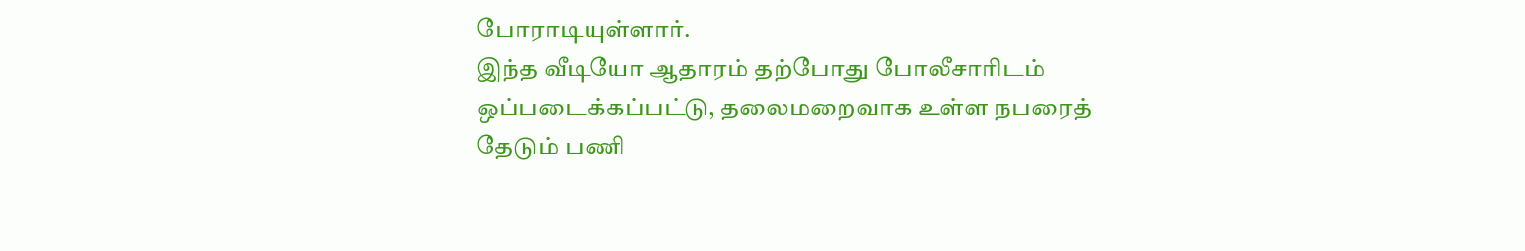போராடியுள்ளார்.
இந்த வீடியோ ஆதாரம் தற்போது போலீசாரிடம் ஒப்படைக்கப்பட்டு, தலைமறைவாக உள்ள நபரைத் தேடும் பணி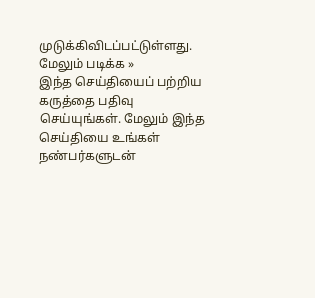முடுக்கிவிடப்பட்டுள்ளது.
மேலும் படிக்க »
இந்த செய்தியைப் பற்றிய கருத்தை பதிவு செய்யுங்கள். மேலும் இந்த செய்தியை உங்கள் நண்பர்களுடன்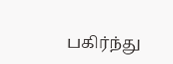பகிர்ந்து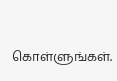கொள்ளுங்கள்.